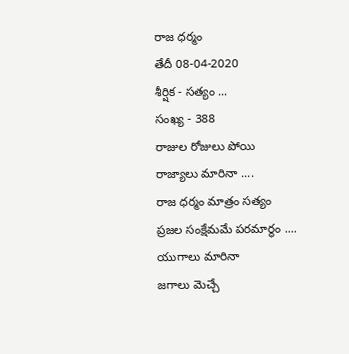రాజ ధర్మం
తేదీ 08-04-2020
శీర్షిక - సత్యం ...
సంఖ్య - 388
రాజుల రోజులు పోయి
రాజ్యాలు మారినా ....
రాజ ధర్మం మాత్రం సత్యం
ప్రజల సంక్షేమమే పరమార్థం ....
యుగాలు మారినా
జగాలు మెచ్చే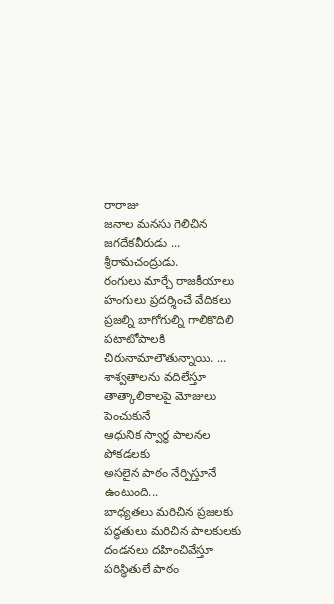రారాజు
జనాల మనసు గెలిచిన
జగదేకవీరుడు ... శ్రీరామచంద్రుడు.
రంగులు మార్చే రాజకీయాలు
హంగులు ప్రదర్శించే వేదికలు
ప్రజల్ని బాగోగుల్ని గాలికొదిలి
పటాటోపాలకి చిరునామాలౌతున్నాయి. ...
శాశ్వతాలను వదిలేస్తూ
తాత్కాలికాలపై మోజులు పెంచుకునే
ఆధునిక స్వార్థ పాలనల పోకడలకు
అసలైన పాఠం నేర్పిస్తూనే ఉంటుంది...
బాధ్యతలు మరిచిన ప్రజలకు
పద్ధతులు మరిచిన పాలకులకు
దండనలు దహించివేస్తూ
పరిస్థితులే పాఠం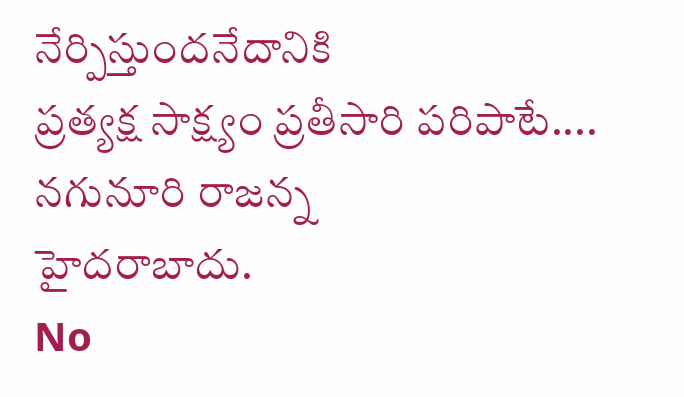నేర్పిస్తుందనేదానికి
ప్రత్యక్ష సాక్ష్యం ప్రతీసారి పరిపాటే....
నగునూరి రాజన్న
హైదరాబాదు.
No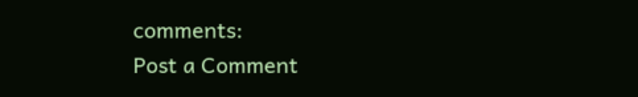comments:
Post a Comment